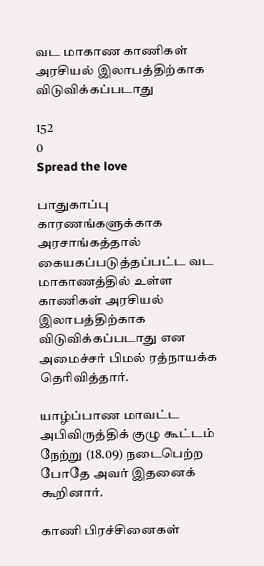வட மாகாண காணிகள் அரசியல் இலாபத்திற்காக விடுவிக்கப்படாது

152
0
Spread the love

பாதுகாப்பு காரணங்களுக்காக அரசாங்கத்தால் கையகப்படுத்தப்பட்ட வட மாகாணத்தில் உள்ள காணிகள் அரசியல் இலாபத்திற்காக விடுவிக்கப்படாது என அமைச்சர் பிமல் ரத்நாயக்க தெரிவித்தார்.

யாழ்ப்பாண மாவட்ட அபிவிருத்திக் குழு கூட்டம் நேற்று (18.09) நடைபெற்ற போதே அவர் இதனைக் கூறினார்.

காணி பிரச்சினைகள்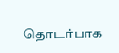தொடர்பாக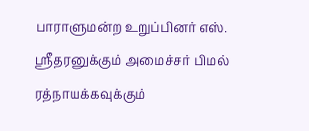பாராளுமன்ற உறுப்பினர் எஸ். ஸ்ரீதரனுக்கும் அமைச்சர் பிமல் ரத்நாயக்கவுக்கும்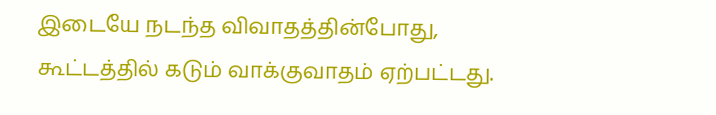இடையே நடந்த விவாதத்தின்போது,
கூட்டத்தில் கடும் வாக்குவாதம் ஏற்பட்டது.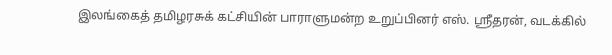இலங்கைத் தமிழரசுக் கட்சியின் பாராளுமன்ற உறுப்பினர் எஸ். ஸ்ரீதரன், வடக்கில்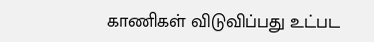காணிகள் விடுவிப்பது உட்பட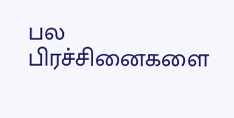பல பிரச்சினைகளை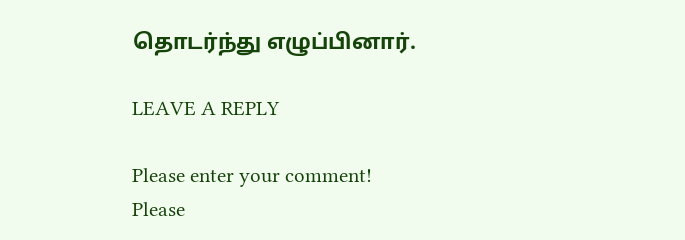தொடர்ந்து எழுப்பினார்.

LEAVE A REPLY

Please enter your comment!
Please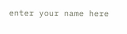enter your name here